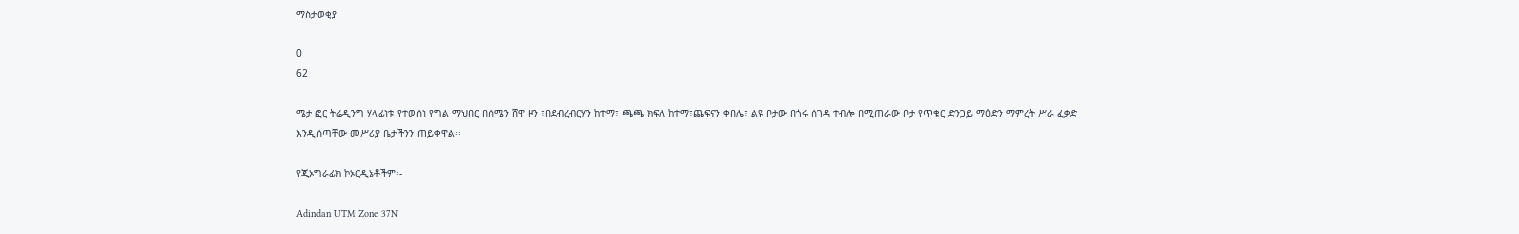ማስታወቂያ

0
62

ሜታ ፎር ትሬዲንግ ሃላፊነቱ የተወሰነ የግል ማህበር በሰሜን ሸዋ ዞን ፣በደብረብርሃን ከተማ፣ ጫጫ ክፍለ ከተማ፣ጨፍናን ቀበሌ፣ ልዩ ቦታው በጎሩ ሰገዳ ተብሎ በሚጠራው ቦታ የጥቁር ድንጋይ ማዕድን ማምረት ሥራ ፈቃድ እንዲሰጣቸው መሥሪያ ቤታችንን ጠይቀዋል፡፡

የጂኦግራፊክ ኮኦርዲኔቶችም፡-

Adindan UTM Zone 37N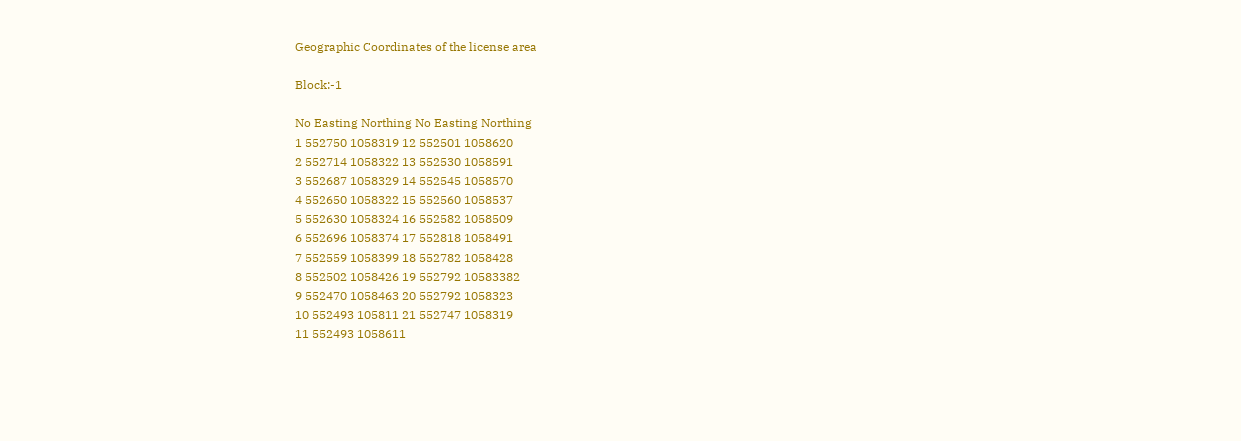Geographic Coordinates of the license area

Block:-1

No Easting Northing No Easting Northing
1 552750 1058319 12 552501 1058620
2 552714 1058322 13 552530 1058591
3 552687 1058329 14 552545 1058570
4 552650 1058322 15 552560 1058537
5 552630 1058324 16 552582 1058509
6 552696 1058374 17 552818 1058491
7 552559 1058399 18 552782 1058428
8 552502 1058426 19 552792 10583382
9 552470 1058463 20 552792 1058323
10 552493 105811 21 552747 1058319
11 552493 1058611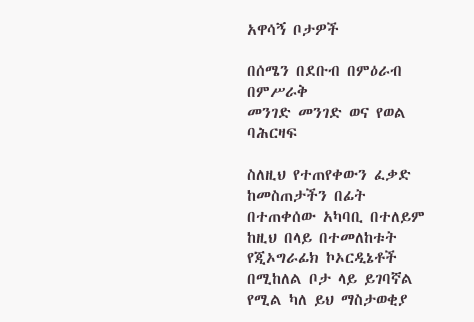አዋሳኝ ቦታዎች

በሰሜን በደቡብ በምዕራብ በምሥራቅ
መንገድ መንገድ ወና የወል ባሕርዛፍ

ስለዚህ የተጠየቀውን ፈቃድ ከመስጠታችን በፊት በተጠቀሰው አካባቢ በተለይም ከዚህ በላይ በተመለከቱት የጂኦግራፊክ ኮኦርዲኔቶች በሚከለል ቦታ ላይ ይገባኛል የሚል ካለ ይህ ማስታወቂያ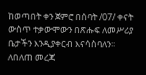ከወጣበት ቀን ጀምሮ በሰባት /07/ ቀናት ውስጥ ተቃውሞውን በጽሑፍ ለመሥሪያ ቤታችን እንዲያቀርብ እናሳስባለን፡፡ ለበለጠ መረጃ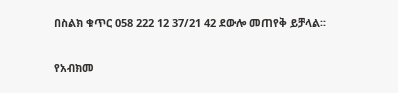በስልክ ቁጥር 058 222 12 37/21 42 ደውሎ መጠየቅ ይቻላል፡፡

የአብክመ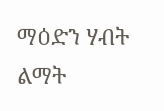ማዕድን ሃብት ልማት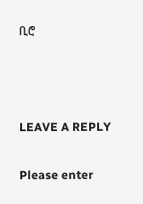ቢሮ



LEAVE A REPLY

Please enter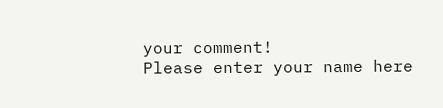your comment!
Please enter your name here